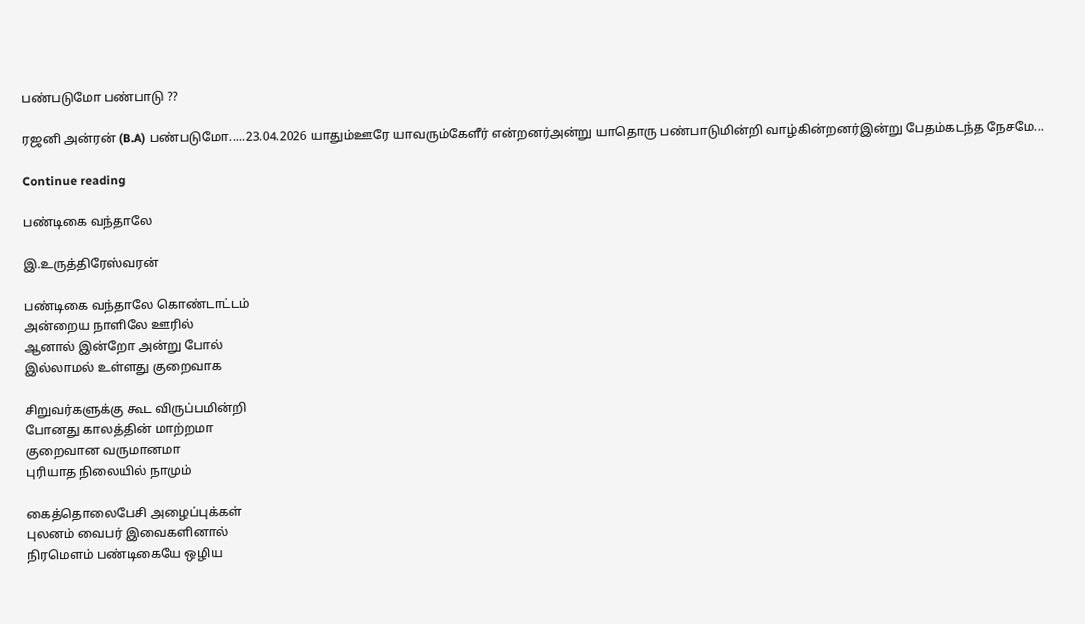பண்படுமோ பண்பாடு ??

ரஜனி அன்ரன் (B.A) பண்படுமோ.....23.04.2026 யாதும்ஊரே யாவரும்கேளீர் என்றனர்அன்று யாதொரு பண்பாடுமின்றி வாழ்கின்றனர்இன்று பேதம்கடந்த நேசமே...

Continue reading

பண்டிகை வந்தாலே

இ.உருத்திரேஸ்வரன்

பண்டிகை வந்தாலே கொண்டாட்டம்
அன்றைய நாளிலே ஊரில்
ஆனால் இன்றோ அன்று போல்
இல்லாமல் உள்ளது குறைவாக

சிறுவர்களுக்கு கூட விருப்பமின்றி
போனது காலத்தின் மாற்றமா
குறைவான வருமானமா
புரியாத நிலையில் நாமும்

கைத்தொலைபேசி அழைப்புக்கள்
புலனம் வைபர் இவைகளினால்
நிரமௌம் பண்டிகையே ஒழிய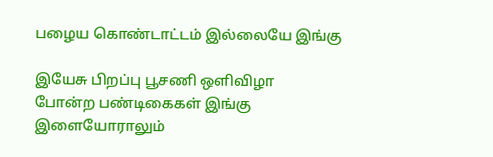பழைய கொண்டாட்டம் இல்லையே இங்கு

இயேசு பிறப்பு பூசணி ஒளிவிழா
போன்ற பண்டிகைகள் இங்கு
இளையோராலும்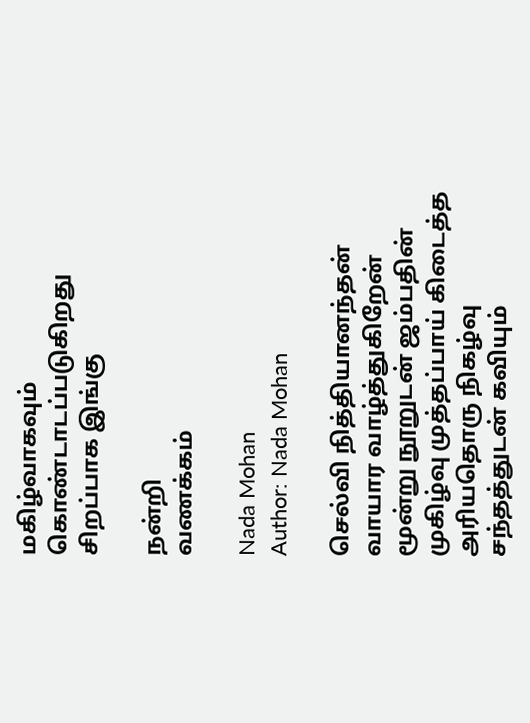மகிழ்வாகவும்
கொண்டாடப்படுகிறது சிறப்பாக இங்கு

நன்றி
வணக்கம்

Nada Mohan
Author: Nada Mohan

செல்வி நித்தியானந்தன் வாயார வாழ்த்துகிறேன் மூன்று நூறுடன் ஜம்பதின் முகிழ்வு முத்தப்பாய் கிடைத்த அரியதொரு நிகழ்வு சந்தத்துடன் கவியும்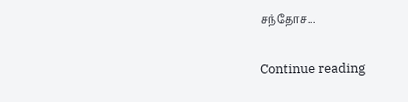சந்தோச...

Continue reading